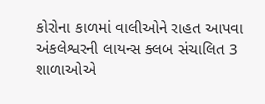કોરોના કાળમાં વાલીઓને રાહત આપવા અંકલેશ્વરની લાયન્સ ક્લબ સંચાલિત 3 શાળાઓએ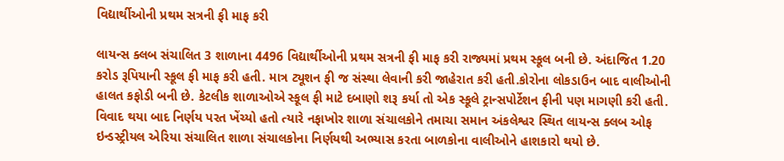વિદ્યાર્થીઓની પ્રથમ સત્રની ફી માફ કરી

લાયન્સ ક્લબ સંચાલિત 3 શાળાના 4496 વિદ્યાર્થીઓની પ્રથમ સત્રની ફી માફ કરી રાજ્યમાં પ્રથમ સ્કૂલ બની છે. અંદાજિત 1.20 કરોડ રૂપિયાની સ્કૂલ ફી માફ કરી હતી. માત્ર ટ્યૂશન ફી જ સંસ્થા લેવાની કરી જાહેરાત કરી હતી.કોરોના લોકડાઉન બાદ વાલીઓની હાલત કફોડી બની છે. કેટલીક શાળાઓએ સ્કૂલ ફી માટે દબાણો શરૂ કર્યા તો એક સ્કૂલે ટ્રાન્સપોર્ટેશન ફીની પણ માગણી કરી હતી. વિવાદ થયા બાદ નિર્ણય પરત ખેંચ્યો હતો ત્યારે નફાખોર શાળા સંચાલકોને તમાચા સમાન અંકલેશ્વર સ્થિત લાયન્સ ક્લબ ઓફ ઇન્ડસ્ટ્રીયલ એરિયા સંચાલિત શાળા સંચાલકોના નિર્ણયથી અભ્યાસ કરતા બાળકોના વાલીઓને હાશકારો થયો છે.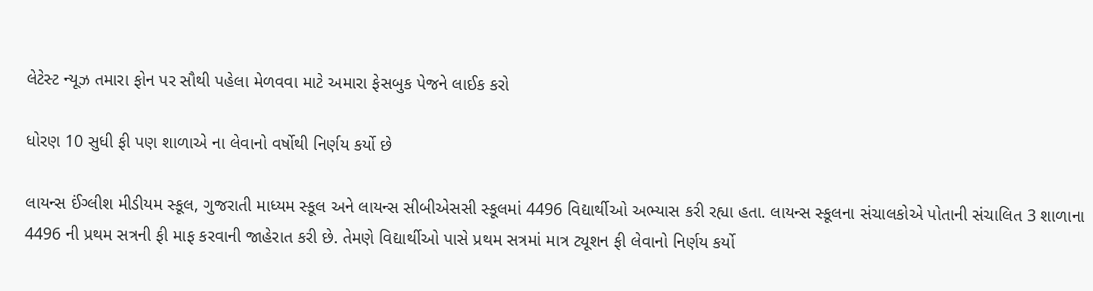લેટેસ્ટ ન્યૂઝ તમારા ફોન પર સૌથી પહેલા મેળવવા માટે અમારા ફેસબુક પેજને લાઈક કરો

ધોરણ 10 સુધી ફી પણ શાળાએ ના લેવાનો વર્ષોથી નિર્ણય કર્યો છે

લાયન્સ ઈંગ્લીશ મીડીયમ સ્કૂલ, ગુજરાતી માધ્યમ સ્કૂલ અને લાયન્સ સીબીએસસી સ્કૂલમાં 4496 વિદ્યાર્થીઓ અભ્યાસ કરી રહ્યા હતા. લાયન્સ સ્કૂલના સંચાલકોએ પોતાની સંચાલિત 3 શાળાના 4496 ની પ્રથમ સત્રની ફી માફ કરવાની જાહેરાત કરી છે. તેમણે વિદ્યાર્થીઓ પાસે પ્રથમ સત્રમાં માત્ર ટ્યૂશન ફી લેવાનો નિર્ણય કર્યો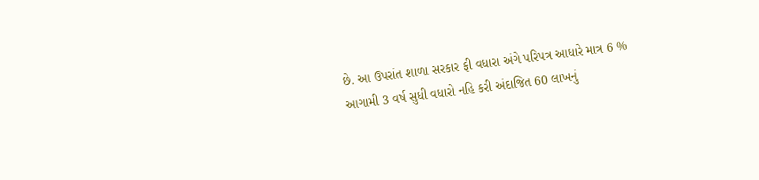છે. આ ઉપરાંત શાળા સરકાર ફી વધારા અંગે પરિપત્ર આધારે માત્ર 6 % આગામી 3 વર્ષ સુધી વધારો નહિ કરી અંદાજિત 60 લાખનું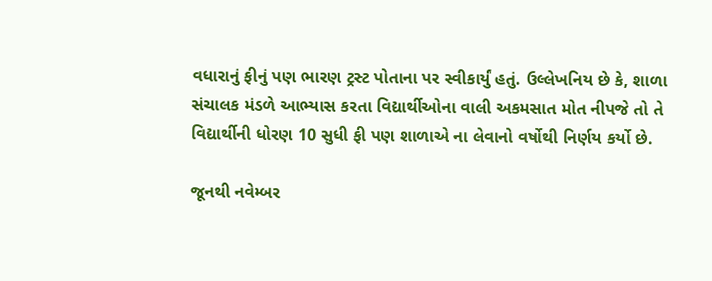વધારાનું ફીનું પણ ભારણ ટ્રસ્ટ પોતાના પર સ્વીકાર્યું હતું. ઉલ્લેખનિય છે કે, શાળા સંચાલક મંડળે આભ્યાસ કરતા વિદ્યાર્થીઓના વાલી અકમસાત મોત નીપજે તો તે વિદ્યાર્થીની ધોરણ 10 સુધી ફી પણ શાળાએ ના લેવાનો વર્ષોથી નિર્ણય કર્યો છે.

જૂનથી નવેમ્બર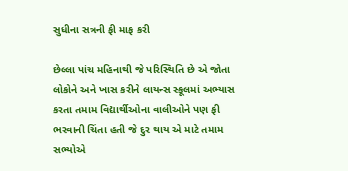સુધીના સત્રની ફી માફ કરી

છેલ્લા પાંચ મહિનાથી જે પરિસ્થિતિ છે એ જોતા લોકોને અને ખાસ કરીને લાયન્સ સ્કૂલમાં અભ્યાસ કરતા તમામ વિદ્યાર્થીઓના વાલીઓને પણ ફી ભરવાની ચિંતા હતી જે દુર થાય એ માટે તમામ સભ્યોએ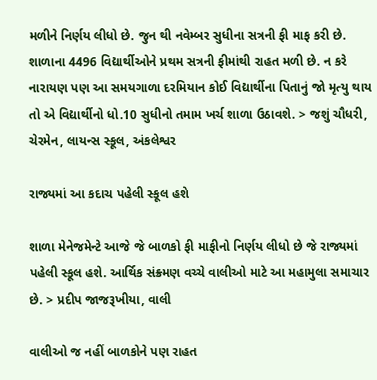મળીને નિર્ણય લીધો છે. જુન થી નવેમ્બર સુધીના સત્રની ફી માફ કરી છે. શાળાના 4496 વિદ્યાર્થીઓને પ્રથમ સત્રની ફીમાંથી રાહત મળી છે. ન કરે નારાયણ પણ આ સમયગાળા દરમિયાન કોઈ વિદ્યાર્થીના પિતાનું જો મૃત્યુ થાય તો એ વિદ્યાર્થીનો ધો.10 સુધીનો તમામ ખર્ચ શાળા ઉઠાવશે. > જશું ચૌધરી, ચેરમેન, લાયન્સ સ્કૂલ, અંકલેશ્વર

રાજ્યમાં આ કદાચ પહેલી સ્કૂલ હશે

શાળા મેનેજમેન્ટે આજે જે બાળકો ફી માફીનો નિર્ણય લીધો છે જે રાજ્યમાં પહેલી સ્કૂલ હશે. આર્થિક સંક્ર્મણ વચ્ચે વાલીઓ માટે આ મહામુલા સમાચાર છે. > પ્રદીપ જાજરૂખીયા, વાલી

વાલીઓ જ નહીં બાળકોને પણ રાહત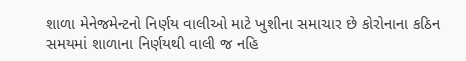શાળા મેનેજમેન્ટનો નિર્ણય વાલીઓ માટે ખુશીના સમાચાર છે કોરોનાના કઠિન સમયમાં શાળાના નિર્ણયથી વાલી જ નહિ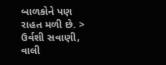બાળકોને પણ રાહત મળી છે. > ઉર્વશી સવાણી, વાલી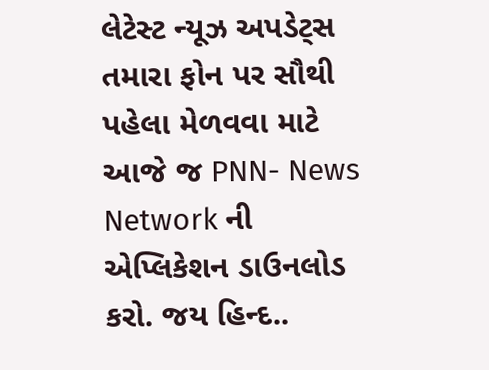લેટેસ્ટ ન્યૂઝ અપડેટ્સ તમારા ફોન પર સૌથી પહેલા મેળવવા માટે આજે જ PNN- News Network ની એપ્લિકેશન ડાઉનલોડ કરો. જય હિન્દ..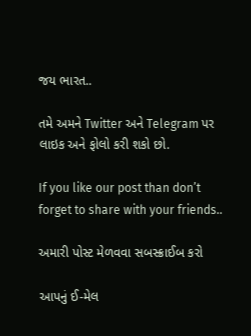જય ભારત..

તમે અમને Twitter અને Telegram પર લાઇક અને ફોલો કરી શકો છો.

If you like our post than don’t forget to share with your friends..

અમારી પોસ્ટ મેળવવા સબસ્ક્રાઈબ કરો

આપનું ઈ-મેલ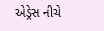એડ્રેસ નીચે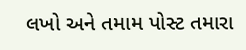લખો અને તમામ પોસ્ટ તમારા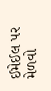ઈમેઈલ પર મેળવો